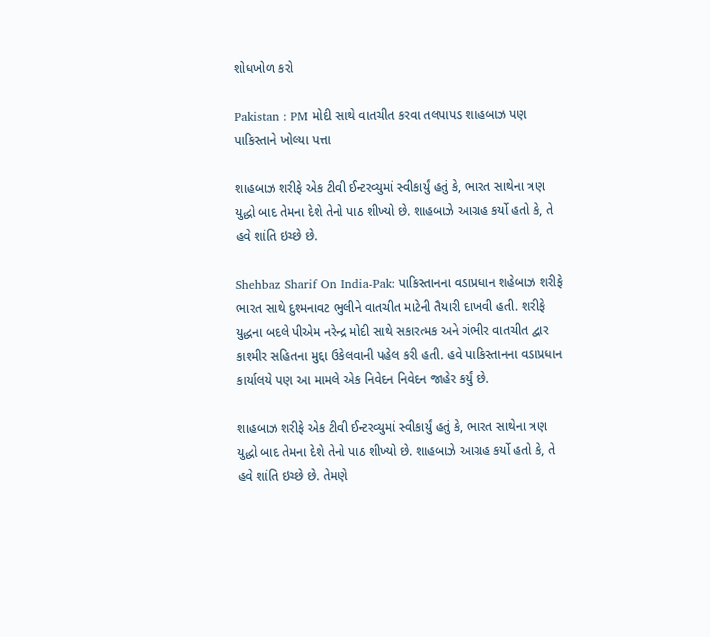શોધખોળ કરો

Pakistan : PM મોદી સાથે વાતચીત કરવા તલપાપડ શાહબાઝ પણ પાકિસ્તાને ખોલ્યા પત્તા

શાહબાઝ શરીફે એક ટીવી ઈન્ટરવ્યુમાં સ્વીકાર્યું હતું કે, ભારત સાથેના ત્રણ યુદ્ધો બાદ તેમના દેશે તેનો પાઠ શીખ્યો છે. શાહબાઝે આગ્રહ કર્યો હતો કે, તે હવે શાંતિ ઇચ્છે છે.

Shehbaz Sharif On India-Pak: પાકિસ્તાનના વડાપ્રધાન શહેબાઝ શરીફે ભારત સાથે દુશ્મનાવટ ભુલીને વાતચીત માટેની તૈયારી દાખવી હતી. શરીફે યુદ્ધના બદલે પીએમ નરેન્દ્ર મોદી સાથે સકારત્મક અને ગંભીર વાતચીત દ્વાર કાશ્મીર સહિતના મુદ્દા ઉકેલવાની પહેલ કરી હતી. હવે પાકિસ્તાનના વડાપ્રધાન કાર્યાલયે પણ આ મામલે એક નિવેદન નિવેદન જાહેર કર્યું છે.

શાહબાઝ શરીફે એક ટીવી ઈન્ટરવ્યુમાં સ્વીકાર્યું હતું કે, ભારત સાથેના ત્રણ યુદ્ધો બાદ તેમના દેશે તેનો પાઠ શીખ્યો છે. શાહબાઝે આગ્રહ કર્યો હતો કે, તે હવે શાંતિ ઇચ્છે છે. તેમણે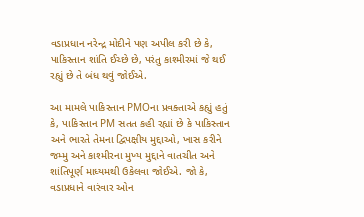વડાપ્રધાન નરેન્દ્ર મોદીને પણ અપીલ કરી છે કે, પાકિસ્તાન શાંતિ ઈચ્છે છે, પરંતુ કાશ્મીરમાં જે થઈ રહ્યું છે તે બંધ થવું જોઈએ.

આ મામલે પાકિસ્તાન PMOના પ્રવક્તાએ કહ્યું હતું કે, પાકિસ્તાન PM સતત કહી રહ્યાં છે કે પાકિસ્તાન અને ભારતે તેમના દ્વિપક્ષીય મુદ્દાઓ, ખાસ કરીને જમ્મુ અને કાશ્મીરના મુખ્ય મુદ્દાને વાતચીત અને શાંતિપૂર્ણ માધ્યમથી ઉકેલવા જોઈએ. જો કે, વડાપ્રધાને વારંવાર ઓન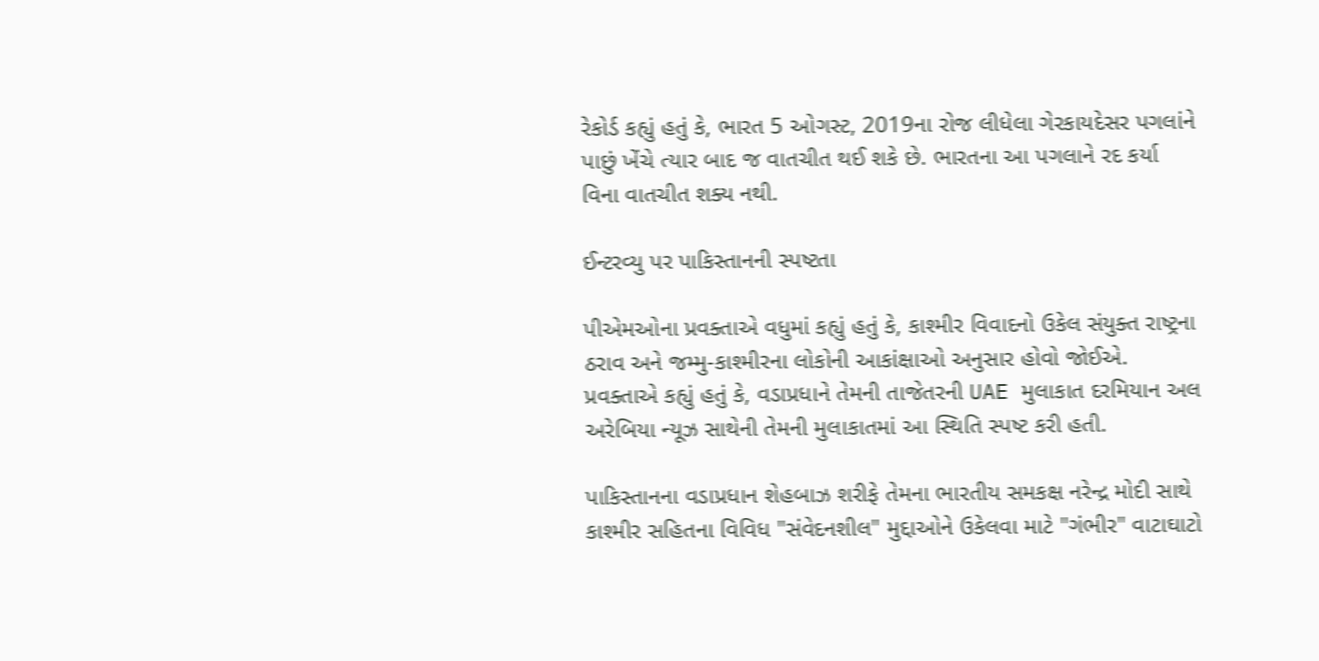રેકોર્ડ કહ્યું હતું કે, ભારત 5 ઓગસ્ટ, 2019ના રોજ લીધેલા ગેરકાયદેસર પગલાંને પાછું ખેંચે ત્યાર બાદ જ વાતચીત થઈ શકે છે. ભારતના આ પગલાને રદ કર્યા વિના વાતચીત શક્ય નથી.

ઈન્ટરવ્યુ પર પાકિસ્તાનની સ્પષ્ટતા

પીએમઓના પ્રવક્તાએ વધુમાં કહ્યું હતું કે, કાશ્મીર વિવાદનો ઉકેલ સંયુક્ત રાષ્ટ્રના ઠરાવ અને જમ્મુ-કાશ્મીરના લોકોની આકાંક્ષાઓ અનુસાર હોવો જોઈએ. પ્રવક્તાએ કહ્યું હતું કે, વડાપ્રધાને તેમની તાજેતરની UAE મુલાકાત દરમિયાન અલ અરેબિયા ન્યૂઝ સાથેની તેમની મુલાકાતમાં આ સ્થિતિ સ્પષ્ટ કરી હતી.

પાકિસ્તાનના વડાપ્રધાન શેહબાઝ શરીફે તેમના ભારતીય સમકક્ષ નરેન્દ્ર મોદી સાથે કાશ્મીર સહિતના વિવિધ "સંવેદનશીલ" મુદ્દાઓને ઉકેલવા માટે "ગંભીર" વાટાઘાટો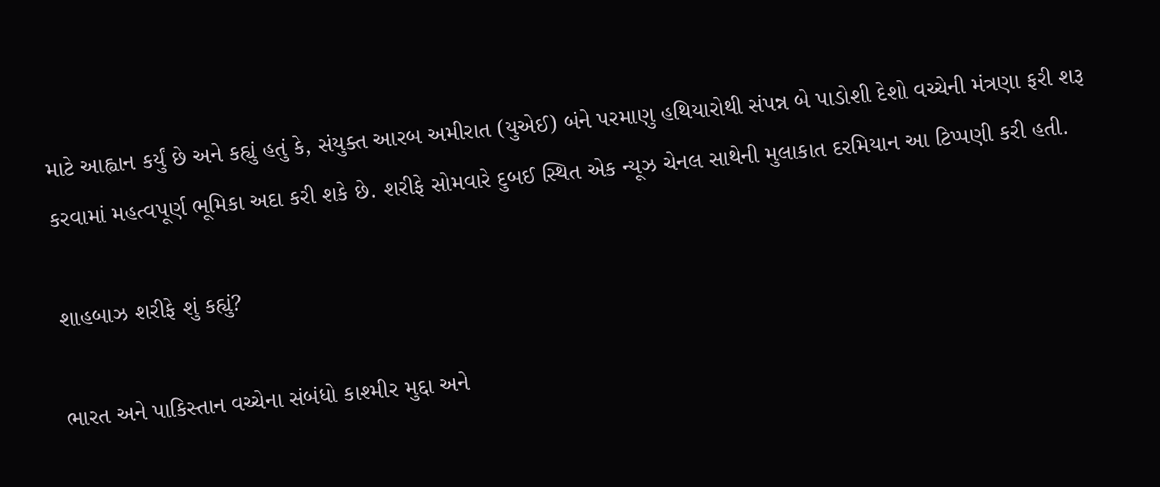માટે આહ્વાન કર્યું છે અને કહ્યું હતું કે, સંયુક્ત આરબ અમીરાત (યુએઈ) બંને પરમાણુ હથિયારોથી સંપન્ન બે પાડોશી દેશો વચ્ચેની મંત્રણા ફરી શરૂ કરવામાં મહત્વપૂર્ણ ભૂમિકા અદા કરી શકે છે. શરીફે સોમવારે દુબઈ સ્થિત એક ન્યૂઝ ચેનલ સાથેની મુલાકાત દરમિયાન આ ટિપ્પણી કરી હતી.

શાહબાઝ શરીફે શું કહ્યું?

ભારત અને પાકિસ્તાન વચ્ચેના સંબંધો કાશ્મીર મુદ્દા અને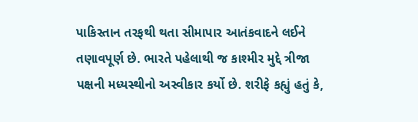પાકિસ્તાન તરફથી થતા સીમાપાર આતંકવાદને લઈને તણાવપૂર્ણ છે. ભારતે પહેલાથી જ કાશ્મીર મુદ્દે ત્રીજા પક્ષની મધ્યસ્થીનો અસ્વીકાર કર્યો છે. શરીફે કહ્યું હતું કે,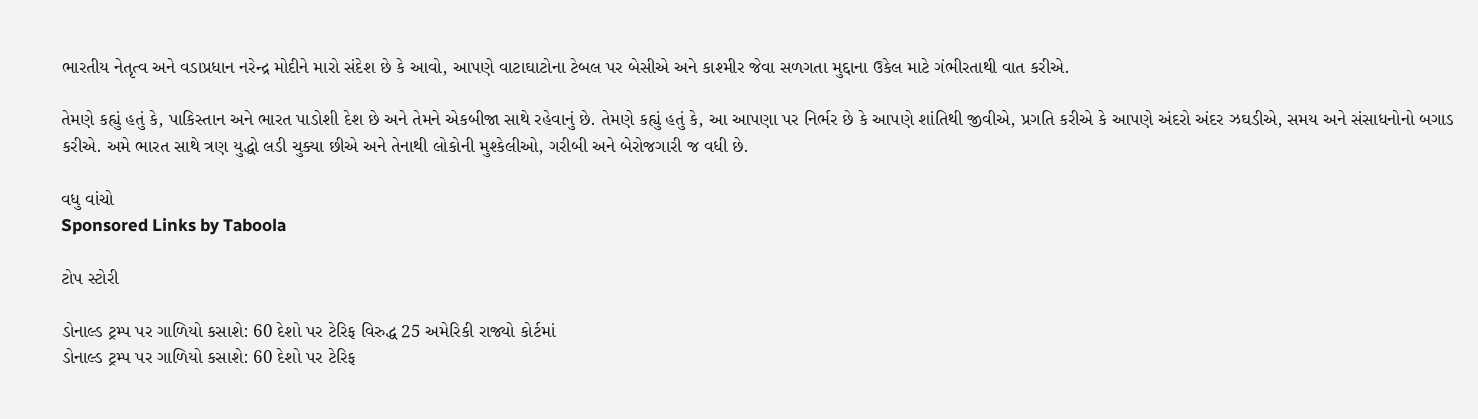ભારતીય નેતૃત્વ અને વડાપ્રધાન નરેન્દ્ર મોદીને મારો સંદેશ છે કે આવો, આપણે વાટાઘાટોના ટેબલ પર બેસીએ અને કાશ્મીર જેવા સળગતા મુદ્દાના ઉકેલ માટે ગંભીરતાથી વાત કરીએ.

તેમણે કહ્યું હતું કે, પાકિસ્તાન અને ભારત પાડોશી દેશ છે અને તેમને એકબીજા સાથે રહેવાનું છે. તેમણે કહ્યું હતું કે, આ આપણા પર નિર્ભર છે કે આપણે શાંતિથી જીવીએ, પ્રગતિ કરીએ કે આપણે અંદરો અંદર ઝઘડીએ, સમય અને સંસાધનોનો બગાડ કરીએ. અમે ભારત સાથે ત્રણ યુદ્ધો લડી ચુક્યા છીએ અને તેનાથી લોકોની મુશ્કેલીઓ, ગરીબી અને બેરોજગારી જ વધી છે.

વધુ વાંચો
Sponsored Links by Taboola

ટોપ સ્ટોરી

ડોનાલ્ડ ટ્રમ્પ પર ગાળિયો કસાશે: 60 દેશો પર ટેરિફ વિરુદ્ધ 25 અમેરિકી રાજ્યો કોર્ટમાં
ડોનાલ્ડ ટ્રમ્પ પર ગાળિયો કસાશે: 60 દેશો પર ટેરિફ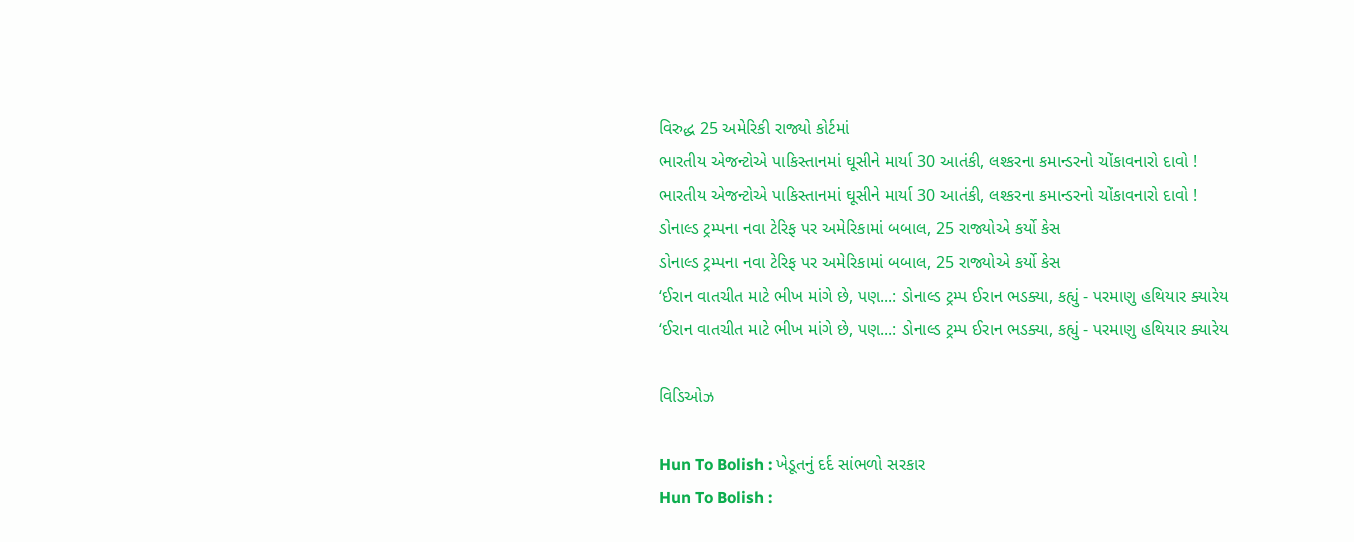વિરુદ્ધ 25 અમેરિકી રાજ્યો કોર્ટમાં
ભારતીય એજન્ટોએ પાકિસ્તાનમાં ઘૂસીને માર્યા 30 આતંકી, લશ્કરના કમાન્ડરનો ચોંકાવનારો દાવો !
ભારતીય એજન્ટોએ પાકિસ્તાનમાં ઘૂસીને માર્યા 30 આતંકી, લશ્કરના કમાન્ડરનો ચોંકાવનારો દાવો !
ડોનાલ્ડ ટ્રમ્પના નવા ટેરિફ પર અમેરિકામાં બબાલ, 25 રાજ્યોએ કર્યો કેસ
ડોનાલ્ડ ટ્રમ્પના નવા ટેરિફ પર અમેરિકામાં બબાલ, 25 રાજ્યોએ કર્યો કેસ
‘ઈરાન વાતચીત માટે ભીખ માંગે છે, પણ...: ડોનાલ્ડ ટ્રમ્પ ઈરાન ભડક્યા, કહ્યું - પરમાણુ હથિયાર ક્યારેય
‘ઈરાન વાતચીત માટે ભીખ માંગે છે, પણ...: ડોનાલ્ડ ટ્રમ્પ ઈરાન ભડક્યા, કહ્યું - પરમાણુ હથિયાર ક્યારેય

વિડિઓઝ

Hun To Bolish : ખેડૂતનું દર્દ સાંભળો સરકાર
Hun To Bolish :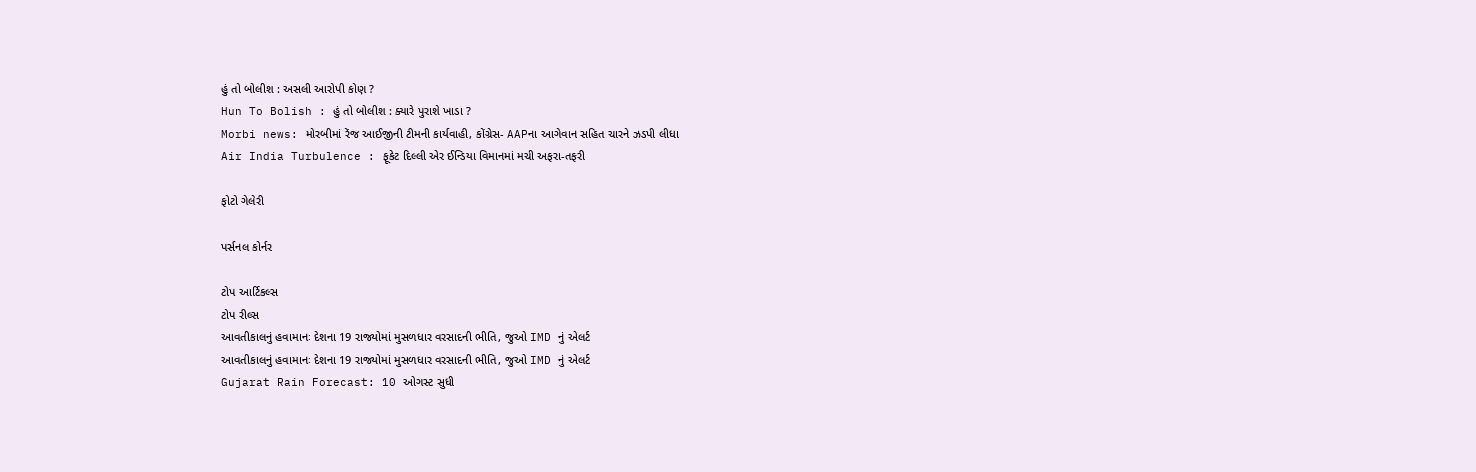હું તો બોલીશ : અસલી આરોપી કોણ ?
Hun To Bolish : હું તો બોલીશ : ક્યારે પુરાશે ખાડા ?
Morbi news: મોરબીમાં રેંજ આઈજીની ટીમની કાર્યવાહી, કોંગ્રેસ- AAPના આગેવાન સહિત ચારને ઝડપી લીધા
Air India Turbulence : ફૂકેટ દિલ્લી એર ઈન્ડિયા વિમાનમાં મચી અફરા-તફરી

ફોટો ગેલેરી

પર્સનલ કોર્નર

ટોપ આર્ટિકલ્સ
ટોપ રીલ્સ
આવતીકાલનું હવામાનઃ દેશના 19 રાજ્યોમાં મુસળધાર વરસાદની ભીતિ, જુઓ IMD નું એલર્ટ
આવતીકાલનું હવામાનઃ દેશના 19 રાજ્યોમાં મુસળધાર વરસાદની ભીતિ, જુઓ IMD નું એલર્ટ
Gujarat Rain Forecast: 10 ઓગસ્ટ સુધી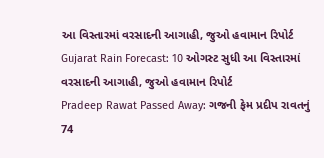આ વિસ્તારમાં વરસાદની આગાહી, જુઓ હવામાન રિપોર્ટ
Gujarat Rain Forecast: 10 ઓગસ્ટ સુધી આ વિસ્તારમાં વરસાદની આગાહી, જુઓ હવામાન રિપોર્ટ
Pradeep Rawat Passed Away: ગજની ફેમ પ્રદીપ રાવતનું 74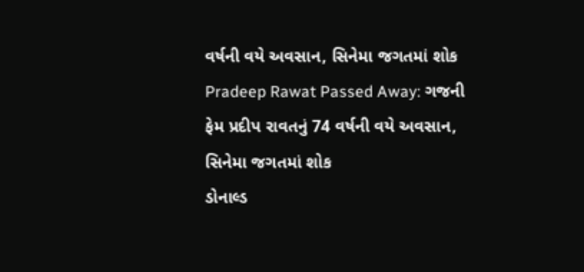વર્ષની વયે અવસાન, સિનેમા જગતમાં શોક
Pradeep Rawat Passed Away: ગજની ફેમ પ્રદીપ રાવતનું 74 વર્ષની વયે અવસાન, સિનેમા જગતમાં શોક
ડોનાલ્ડ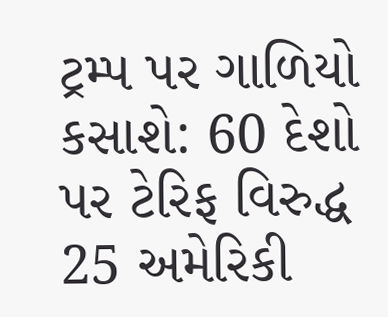ટ્રમ્પ પર ગાળિયો કસાશે: 60 દેશો પર ટેરિફ વિરુદ્ધ 25 અમેરિકી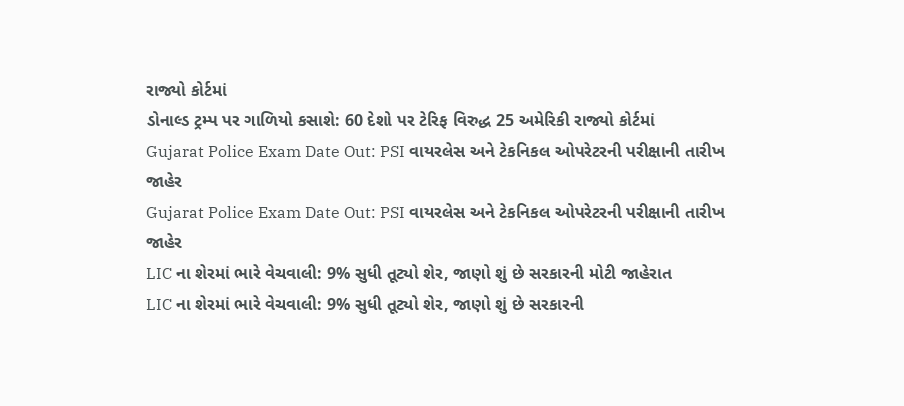રાજ્યો કોર્ટમાં
ડોનાલ્ડ ટ્રમ્પ પર ગાળિયો કસાશે: 60 દેશો પર ટેરિફ વિરુદ્ધ 25 અમેરિકી રાજ્યો કોર્ટમાં
Gujarat Police Exam Date Out: PSI વાયરલેસ અને ટેકનિકલ ઓપરેટરની પરીક્ષાની તારીખ જાહેર
Gujarat Police Exam Date Out: PSI વાયરલેસ અને ટેકનિકલ ઓપરેટરની પરીક્ષાની તારીખ જાહેર
LIC ના શેરમાં ભારે વેચવાલી: 9% સુધી તૂટ્યો શેર, જાણો શું છે સરકારની મોટી જાહેરાત
LIC ના શેરમાં ભારે વેચવાલી: 9% સુધી તૂટ્યો શેર, જાણો શું છે સરકારની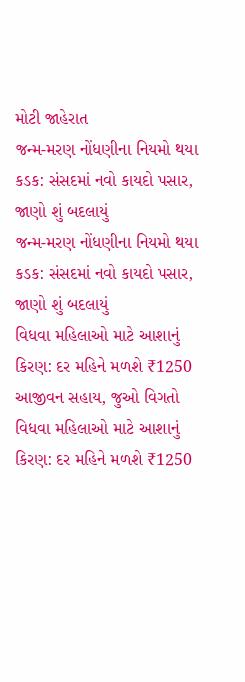મોટી જાહેરાત
જન્મ-મરણ નોંધણીના નિયમો થયા કડક: સંસદમાં નવો કાયદો પસાર, જાણો શું બદલાયું
જન્મ-મરણ નોંધણીના નિયમો થયા કડક: સંસદમાં નવો કાયદો પસાર, જાણો શું બદલાયું
વિધવા મહિલાઓ માટે આશાનું કિરણ: દર મહિને મળશે ₹1250 આજીવન સહાય, જુઓ વિગતો
વિધવા મહિલાઓ માટે આશાનું કિરણ: દર મહિને મળશે ₹1250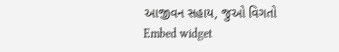આજીવન સહાય, જુઓ વિગતો
Embed widget